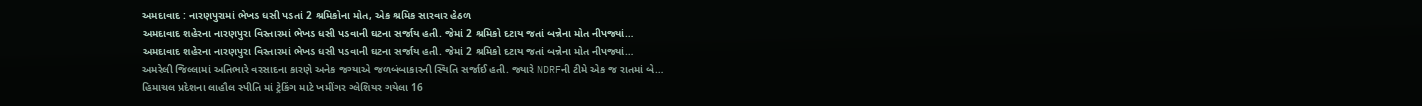અમદાવાદ : નારણપુરામાં ભેખડ ધસી પડતાં 2 શ્રમિકોના મોત, એક શ્રમિક સારવાર હેઠળ
અમદાવાદ શહેરના નારણપુરા વિસ્તારમાં ભેખડ ધસી પડવાની ઘટના સર્જાય હતી. જેમાં 2 શ્રમિકો દટાય જતાં બન્નેના મોત નીપજ્યાં…
અમદાવાદ શહેરના નારણપુરા વિસ્તારમાં ભેખડ ધસી પડવાની ઘટના સર્જાય હતી. જેમાં 2 શ્રમિકો દટાય જતાં બન્નેના મોત નીપજ્યાં…
અમરેલી જિલ્લામાં અતિભારે વરસાદના કારણે અનેક જગ્યાએ જળબંબાકારની સ્થિતિ સર્જાઈ હતી. જ્યારે NDRFની ટીમે એક જ રાતમાં બે…
હિમાચલ પ્રદેશના લાહૌલ સ્પીતિ માં ટ્રેકિંગ માટે ખમીંગર ગ્લેશિયર ગયેલા 16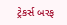ટ્રેકર્સ બરફ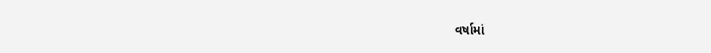વર્ષામાં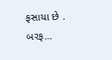ફસાયા છે . બરફ…